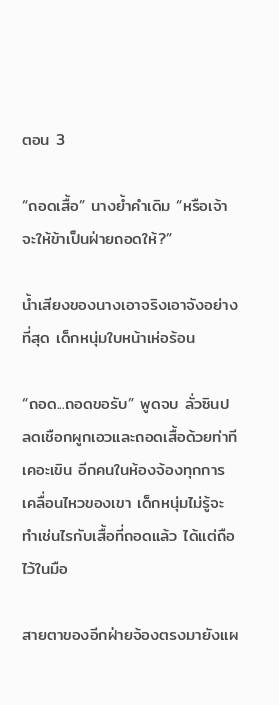ตอน 3

“ถอดเสื้อ” นางย้ำคำเดิม “หรือเจ้าจะให้ข้าเป็นฝ่ายถอดให้?”

น้ำเสียงของนางเอาจริงเอาจังอย่างที่สุด เด็กหนุ่มใบหน้าเห่อร้อน

“ถอด...ถอดขอรับ” พูดจบ ลั่วซินปลดเชือกผูกเอวและถอดเสื้อด้วยท่าทีเคอะเขิน อีกคนในห้องจ้องทุกการเคลื่อนไหวของเขา เด็กหนุ่มไม่รู้จะทำเช่นไรกับเสื้อที่ถอดแล้ว ได้แต่ถือไว้ในมือ

สายตาของอีกฝ่ายจ้องตรงมายังแผ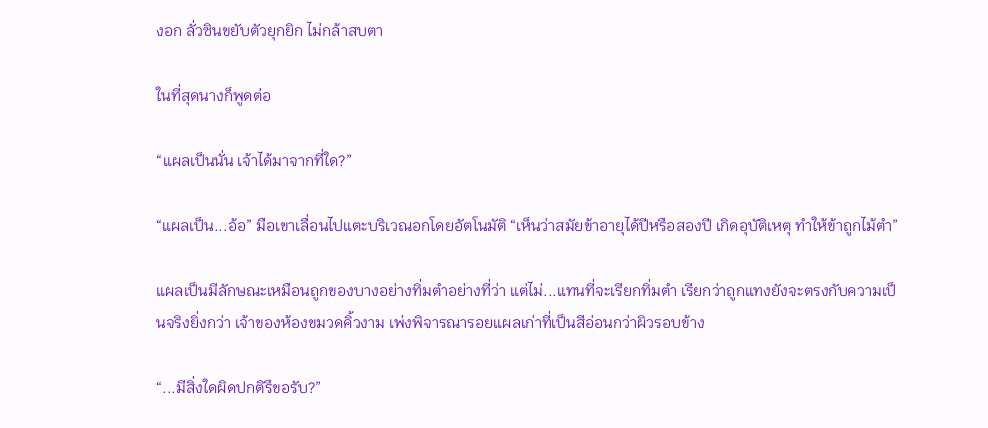งอก ลั่วซินขยับตัวยุกยิก ไม่กล้าสบตา

ในที่สุดนางก็พูดต่อ

“แผลเป็นนั่น เจ้าได้มาจากที่ใด?”

“แผลเป็น...อ้อ” มือเขาเลื่อนไปแตะบริเวณอกโดยอัตโนมัติ “เห็นว่าสมัยข้าอายุได้ปีหรือสองปี เกิดอุบัติเหตุ ทำให้ข้าถูกไม้ตำ”

แผลเป็นมีลักษณะเหมือนถูกของบางอย่างทิ่มตำอย่างที่ว่า แต่ไม่...แทนที่จะเรียกทิ่มตำ เรียกว่าถูกแทงยังจะตรงกับความเป็นจริงยิ่งกว่า เจ้าของห้องขมวดคิ้วงาม เพ่งพิจารณารอยแผลเก่าที่เป็นสีอ่อนกว่าผิวรอบข้าง

“...มีสิ่งใดผิดปกติรึขอรับ?”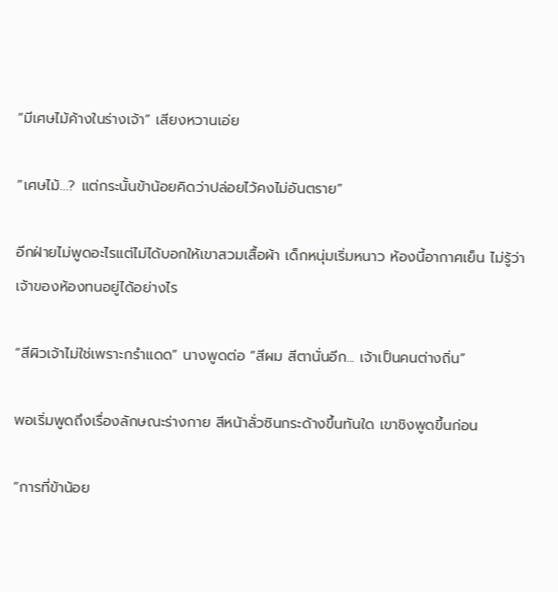“มีเศษไม้ค้างในร่างเจ้า” เสียงหวานเอ่ย

“เศษไม้...? แต่กระนั้นข้าน้อยคิดว่าปล่อยไว้คงไม่อันตราย”

อีกฝ่ายไม่พูดอะไรแต่ไม่ได้บอกให้เขาสวมเสื้อผ้า เด็กหนุ่มเริ่มหนาว ห้องนี้อากาศเย็น ไม่รู้ว่าเจ้าของห้องทนอยู่ได้อย่างไร

“สีผิวเจ้าไม่ใช่เพราะกรำแดด” นางพูดต่อ “สีผม สีตานั่นอีก... เจ้าเป็นคนต่างถิ่น”

พอเริ่มพูดถึงเรื่องลักษณะร่างกาย สีหน้าลั่วซินกระด้างขึ้นทันใด เขาชิงพูดขึ้นก่อน

“การที่ข้าน้อย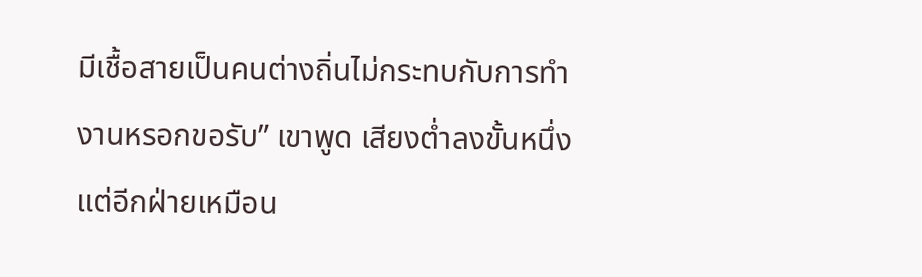มีเชื้อสายเป็นคนต่างถิ่นไม่กระทบกับการทำงานหรอกขอรับ” เขาพูด เสียงต่ำลงขั้นหนึ่ง แต่อีกฝ่ายเหมือน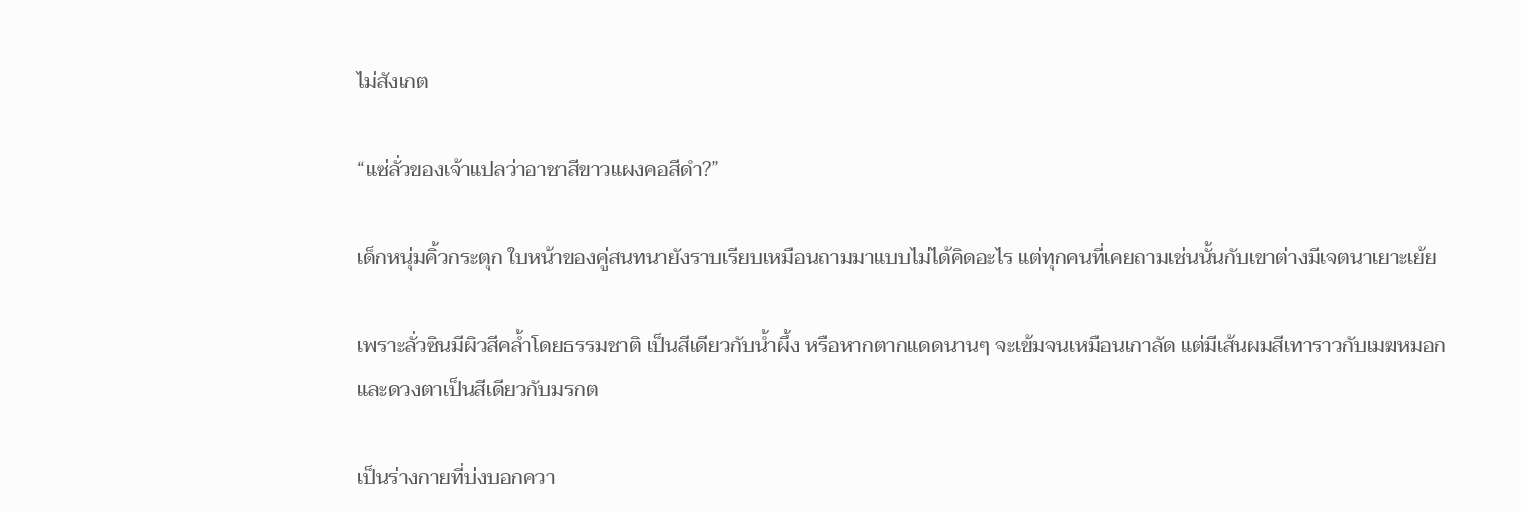ไม่สังเกต

“แซ่ลั่วของเจ้าแปลว่าอาชาสีขาวแผงคอสีดำ?”

เด็กหนุ่มคิ้วกระตุก ใบหน้าของคู่สนทนายังราบเรียบเหมือนถามมาแบบไม่ได้คิดอะไร แต่ทุกคนที่เคยถามเช่นนั้นกับเขาต่างมีเจตนาเยาะเย้ย

เพราะลั่วซินมีผิวสีคล้ำโดยธรรมชาติ เป็นสีเดียวกับน้ำผึ้ง หรือหากตากแดดนานๆ จะเข้มจนเหมือนเกาลัด แต่มีเส้นผมสีเทาราวกับเมฆหมอก และดวงตาเป็นสีเดียวกับมรกต

เป็นร่างกายที่บ่งบอกควา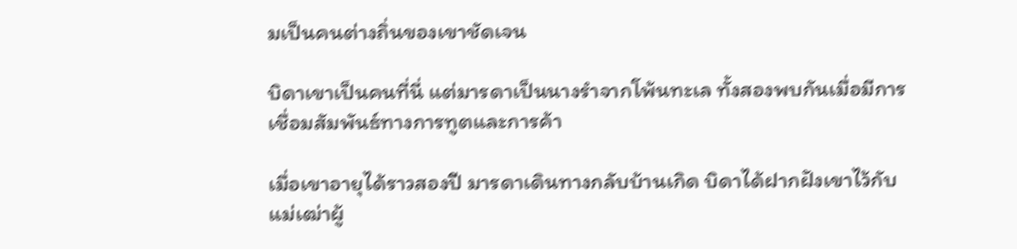มเป็นคนต่างถิ่นของเขาชัดเจน

บิดาเขาเป็นคนที่นี่ แต่มารดาเป็นนางรำจากโพ้นทะเล ทั้งสองพบกันเมื่อมีการเชื่อมสัมพันธ์ทางการทูตและการค้า

เมื่อเขาอายุได้ราวสองปี มารดาเดินทางกลับบ้านเกิด บิดาได้ฝากฝังเขาไว้กับแม่เฒ่าผู้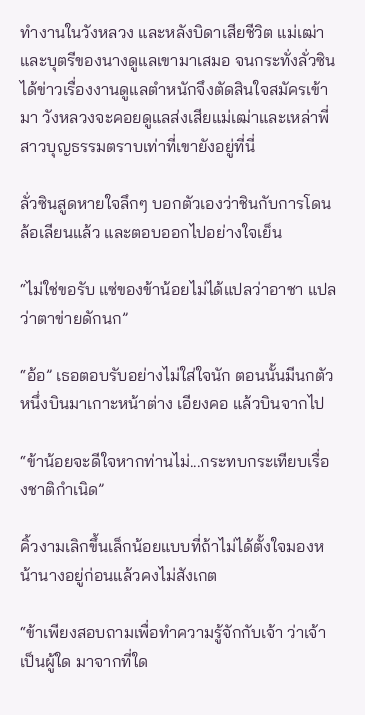ทำงานในวังหลวง และหลังบิดาเสียชีวิต แม่เฒ่าและบุตรีของนางดูแลเขามาเสมอ จนกระทั่งลั่วซินได้ข่าวเรื่องงานดูแลตำหนักจึงตัดสินใจสมัครเข้ามา วังหลวงจะคอยดูแลส่งเสียแม่เฒ่าและเหล่าพี่สาวบุญธรรมตราบเท่าที่เขายังอยู่ที่นี่

ลั่วซินสูดหายใจลึกๆ บอกตัวเองว่าชินกับการโดนล้อเลียนแล้ว และตอบออกไปอย่างใจเย็น

“ไม่ใช่ขอรับ แซ่ของข้าน้อยไม่ได้แปลว่าอาชา แปลว่าตาข่ายดักนก”

“อ้อ” เธอตอบรับอย่างไม่ใส่ใจนัก ตอนนั้นมีนกตัวหนึ่งบินมาเกาะหน้าต่าง เอียงคอ แล้วบินจากไป

“ข้าน้อยจะดีใจหากท่านไม่...กระทบกระเทียบเรื่องชาติกำเนิด”

คิ้วงามเลิกขึ้นเล็กน้อยแบบที่ถ้าไม่ได้ตั้งใจมองหน้านางอยู่ก่อนแล้วคงไม่สังเกต

“ข้าเพียงสอบถามเพื่อทำความรู้จักกับเจ้า ว่าเจ้าเป็นผู้ใด มาจากที่ใด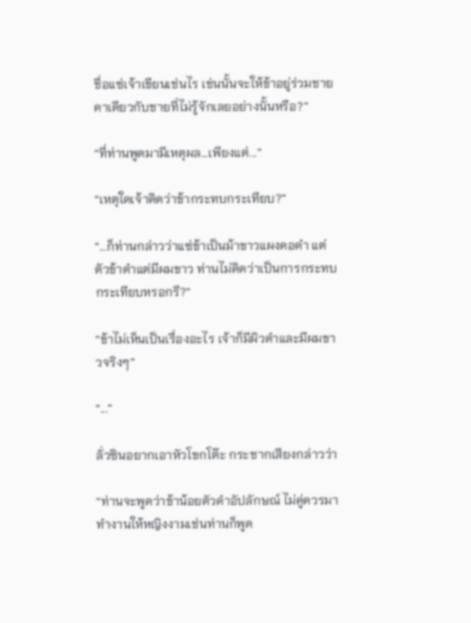ชื่อแซ่เจ้าเขียนเช่นไร เช่นนั้นจะให้ข้าอยู่ร่วมชายคาเดียวกับชายที่ไม่รู้จักเลยอย่างนั้นหรือ?”

“ที่ท่านพูดมามีเหตุผล...เพียงแต่...”

“เหตุใดเจ้าคิดว่าข้ากระทบกระเทียบ?”

“...ก็ท่านกล่าวว่าแซ่ข้าเป็นม้าขาวแผงคอดำ แต่ตัวข้าดำแต่มีผมขาว ท่านไม่คิดว่าเป็นการกระทบกระเทียบหรอกรึ?”

“ข้าไม่เห็นเป็นเรื่องอะไร เจ้าก็มีผิวดำและมีผมขาวจริงๆ”

“...”

ลั่วซินอยากเอาหัวโขกโต๊ะ กระชากเสียงกล่าวว่า

“ท่านจะพูดว่าข้าน้อยตัวดำอัปลักษณ์ ไม่คู่ควรมาทำงานให้หญิงงามเช่นท่านก็พูด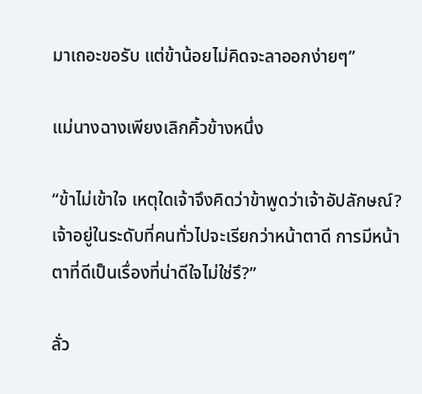มาเถอะขอรับ แต่ข้าน้อยไม่คิดจะลาออกง่ายๆ”

แม่นางฉางเพียงเลิกคิ้วข้างหนึ่ง

“ข้าไม่เข้าใจ เหตุใดเจ้าจึงคิดว่าข้าพูดว่าเจ้าอัปลักษณ์? เจ้าอยู่ในระดับที่คนทั่วไปจะเรียกว่าหน้าตาดี การมีหน้าตาที่ดีเป็นเรื่องที่น่าดีใจไม่ใช่รึ?”

ลั่ว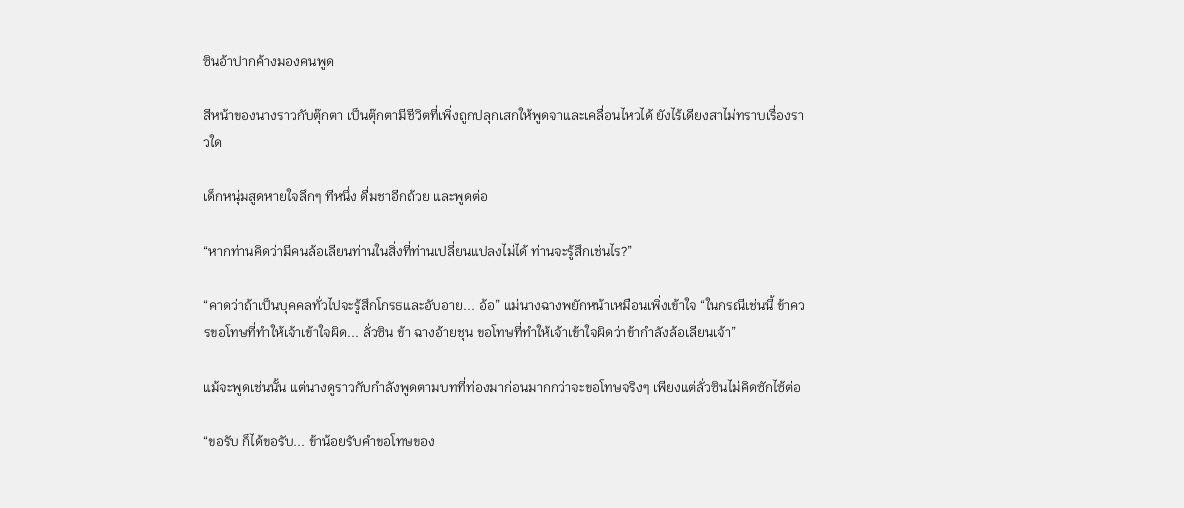ซินอ้าปากค้างมองคนพูด

สีหน้าของนางราวกับตุ๊กตา เป็นตุ๊กตามีชีวิตที่เพิ่งถูกปลุกเสกให้พูดจาและเคลื่อนไหวได้ ยังไร้เดียงสาไม่ทราบเรื่องราวใด

เด็กหนุ่มสูดหายใจลึกๆ ทีหนึ่ง ดื่มชาอีกถ้วย และพูดต่อ

“หากท่านคิดว่ามีคนล้อเลียนท่านในสิ่งที่ท่านเปลี่ยนแปลงไม่ได้ ท่านจะรู้สึกเช่นไร?”

“คาดว่าถ้าเป็นบุคคลทั่วไปจะรู้สึกโกรธและอับอาย... อ้อ” แม่นางฉางพยักหน้าเหมือนเพิ่งเข้าใจ “ในกรณีเช่นนี้ ข้าควรขอโทษที่ทำให้เจ้าเข้าใจผิด... ลั่วซิน ข้า ฉางอ้ายชุน ขอโทษที่ทำให้เจ้าเข้าใจผิดว่าข้ากำลังล้อเลียนเจ้า”

แม้จะพูดเช่นนั้น แต่นางดูราวกับกำลังพูดตามบทที่ท่องมาก่อนมากกว่าจะขอโทษจริงๆ เพียงแต่ลั่วซินไม่คิดซักไซ้ต่อ

“ขอรับ ก็ได้ขอรับ... ข้าน้อยรับคำขอโทษของ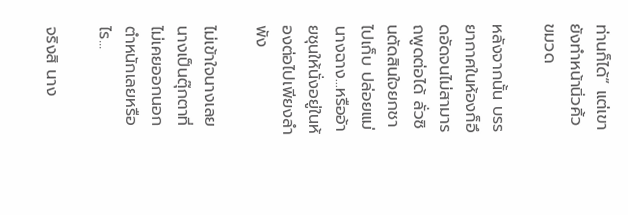ท่านก็ได้” แต่เขายังทำหน้านิ่วคิ้วขมวด

หลังจากนั้น บรรยากาศในห้องก็อึดอัดจนไม่สามารถพูดต่อได้ ลั่วซินตัดสินใจยกชาไปเก็บ ปล่อยแม่นางฉาง...หรืออ้ายชุนให้นั่งอยู่ในห้องต่อไปเพียงลำพัง

ไม่เข้าใจนางเลย นางเป็นตุ๊กตาที่ไม่เคยออกนอกตำหนักเลยหรือไร...

จริงสิ นาง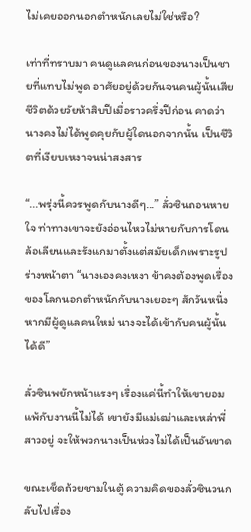ไม่เคยออกนอกตำหนักเลยไม่ใช่หรือ?

เท่าที่ทราบมา คนดูแลคนก่อนของนางเป็นชายที่แทบไม่พูด อาศัยอยู่ด้วยกันจนคนผู้นั้นเสียชีวิตด้วยวัยห้าสิบปีเมื่อราวครึ่งปีก่อน คาดว่านางคงไม่ได้พูดคุยกับผู้ใดนอกจากนั้น เป็นชีวิตที่เงียบเหงาจนน่าสงสาร

“...พรุ่งนี้ควรพูดกับนางดีๆ...” ลั่วซินถอนหายใจ ท่าทางเขาจะยังอ่อนไหวไม่หายกับการโดนล้อเลียนและรังแกมาตั้งแต่สมัยเด็กเพราะรูปร่างหน้าตา “นางเองคงเหงา ข้าคงต้องพูดเรื่องของโลกนอกตำหนักกับนางเยอะๆ สักวันหนึ่ง หากมีผู้ดูแลคนใหม่ นางจะได้เข้ากับคนผู้นั้นได้ดี”

ลั่วซินพยักหน้าแรงๆ เรื่องแค่นี้ทำให้เขายอมแพ้กับงานนี้ไม่ได้ เขายังมีแม่เฒ่าและเหล่าพี่สาวอยู่ จะให้พวกนางเป็นห่วงไม่ได้เป็นอันขาด

ขณะเช็ดถ้วยชามในตู้ ความคิดของลั่วซินวนกลับไปเรื่อง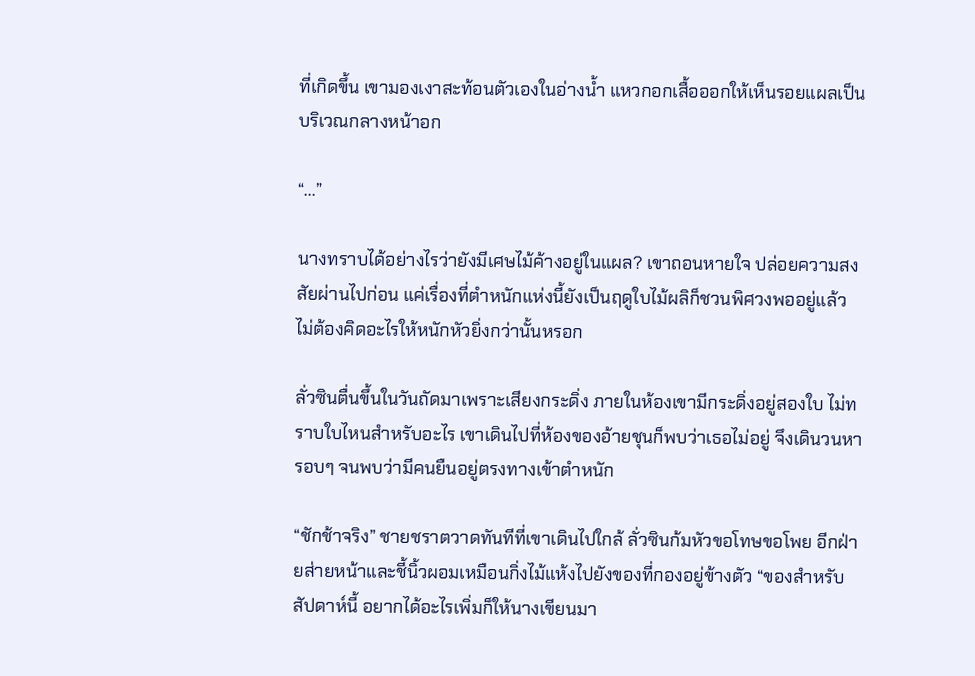ที่เกิดขึ้น เขามองเงาสะท้อนตัวเองในอ่างน้ำ แหวกอกเสื้อออกให้เห็นรอยแผลเป็นบริเวณกลางหน้าอก

“...”

นางทราบได้อย่างไรว่ายังมีเศษไม้ค้างอยู่ในแผล? เขาถอนหายใจ ปล่อยความสงสัยผ่านไปก่อน แค่เรื่องที่ตำหนักแห่งนี้ยังเป็นฤดูใบไม้ผลิก็ชวนพิศวงพออยู่แล้ว ไม่ต้องคิดอะไรให้หนักหัวยิ่งกว่านั้นหรอก

ลั่วซินตื่นขึ้นในวันถัดมาเพราะเสียงกระดิ่ง ภายในห้องเขามีกระดิ่งอยู่สองใบ ไม่ทราบใบไหนสำหรับอะไร เขาเดินไปที่ห้องของอ้ายชุนก็พบว่าเธอไม่อยู่ จึงเดินวนหารอบๆ จนพบว่ามีคนยืนอยู่ตรงทางเข้าตำหนัก

“ชักช้าจริง” ชายชราตวาดทันทีที่เขาเดินไปใกล้ ลั่วซินก้มหัวขอโทษขอโพย อีกฝ่ายส่ายหน้าและชี้นิ้วผอมเหมือนกิ่งไม้แห้งไปยังของที่กองอยู่ข้างตัว “ของสำหรับสัปดาห์นี้ อยากได้อะไรเพิ่มก็ให้นางเขียนมา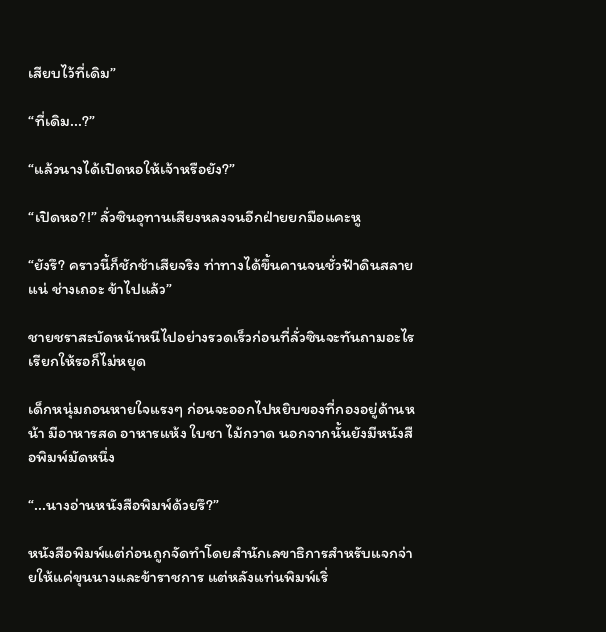เสียบไว้ที่เดิม”

“ที่เดิม...?”

“แล้วนางได้เปิดหอให้เจ้าหรือยัง?”

“เปิดหอ?!” ลั่วซินอุทานเสียงหลงจนอีกฝ่ายยกมือแคะหู

“ยังรึ? คราวนี้ก็ชักช้าเสียจริง ท่าทางได้ขึ้นคานจนชั่วฟ้าดินสลายแน่ ช่างเถอะ ข้าไปแล้ว”

ชายชราสะบัดหน้าหนีไปอย่างรวดเร็วก่อนที่ลั่วซินจะทันถามอะไร เรียกให้รอก็ไม่หยุด

เด็กหนุ่มถอนหายใจแรงๆ ก่อนจะออกไปหยิบของที่กองอยู่ด้านหน้า มีอาหารสด อาหารแห้ง ใบชา ไม้กวาด นอกจากนั้นยังมีหนังสือพิมพ์มัดหนึ่ง

“...นางอ่านหนังสือพิมพ์ด้วยรึ?”

หนังสือพิมพ์แต่ก่อนถูกจัดทำโดยสำนักเลขาธิการสำหรับแจกจ่ายให้แค่ขุนนางและข้าราชการ แต่หลังแท่นพิมพ์เริ่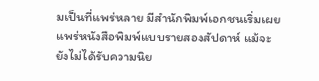มเป็นที่แพร่หลาย มีสำนักพิมพ์เอกชนเริ่มเผยแพร่หนังสือพิมพ์แบบรายสองสัปดาห์ แม้จะยังไม่ได้รับความนิย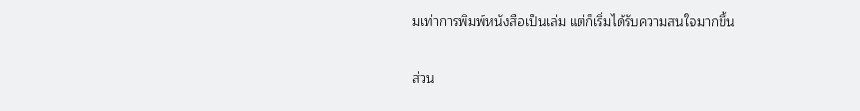มเท่าการพิมพ์หนังสือเป็นเล่ม แต่ก็เริ่มได้รับความสนใจมากขึ้น

ส่วน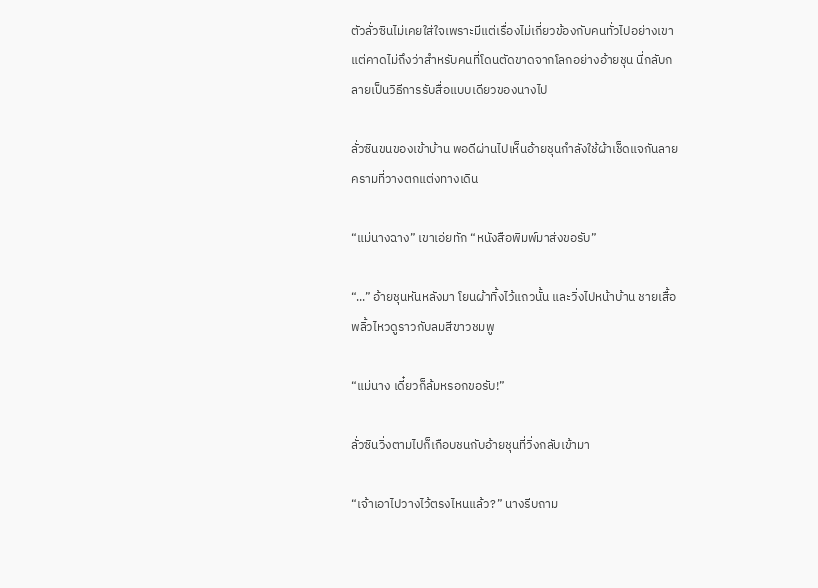ตัวลั่วซินไม่เคยใส่ใจเพราะมีแต่เรื่องไม่เกี่ยวข้องกับคนทั่วไปอย่างเขา แต่คาดไม่ถึงว่าสำหรับคนที่โดนตัดขาดจากโลกอย่างอ้ายชุน นี่กลับกลายเป็นวิธีการรับสื่อแบบเดียวของนางไป

ลั่วซินขนของเข้าบ้าน พอดีผ่านไปเห็นอ้ายชุนกำลังใช้ผ้าเช็ดแจกันลายครามที่วางตกแต่งทางเดิน

“แม่นางฉาง” เขาเอ่ยทัก “หนังสือพิมพ์มาส่งขอรับ”

“...” อ้ายชุนหันหลังมา โยนผ้าทิ้งไว้แถวนั้น และวิ่งไปหน้าบ้าน ชายเสื้อพลิ้วไหวดูราวกับลมสีขาวชมพู

“แม่นาง เดี๋ยวก็ล้มหรอกขอรับ!”

ลั่วซินวิ่งตามไปก็เกือบชนกับอ้ายชุนที่วิ่งกลับเข้ามา

“เจ้าเอาไปวางไว้ตรงไหนแล้ว?” นางรีบถาม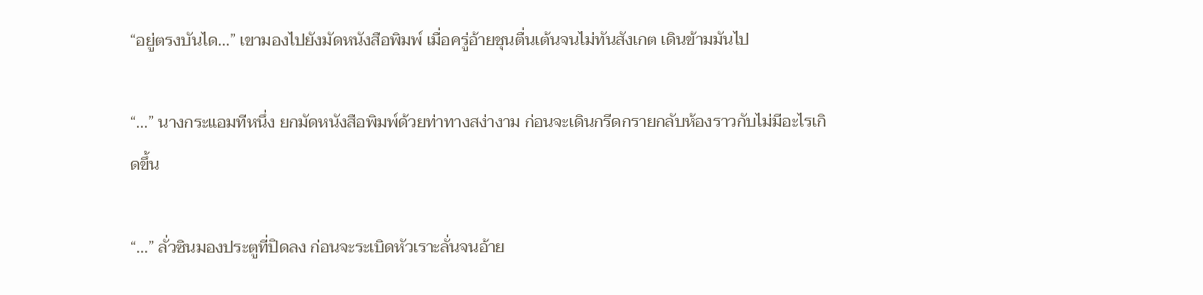“อยู่ตรงบันได...” เขามองไปยังมัดหนังสือพิมพ์ เมื่อครู่อ้ายชุนตื่นเต้นจนไม่ทันสังเกต เดินข้ามมันไป

“...” นางกระแอมทีหนึ่ง ยกมัดหนังสือพิมพ์ด้วยท่าทางสง่างาม ก่อนจะเดินกรีดกรายกลับห้องราวกับไม่มีอะไรเกิดขึ้น

“...” ลั่วซินมองประตูที่ปิดลง ก่อนจะระเบิดหัวเราะลั่นจนอ้าย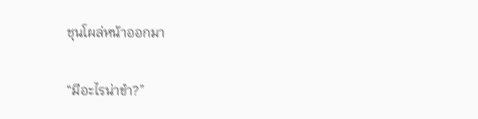ชุนโผล่หน้าออกมา

“มีอะไรน่าขำ?”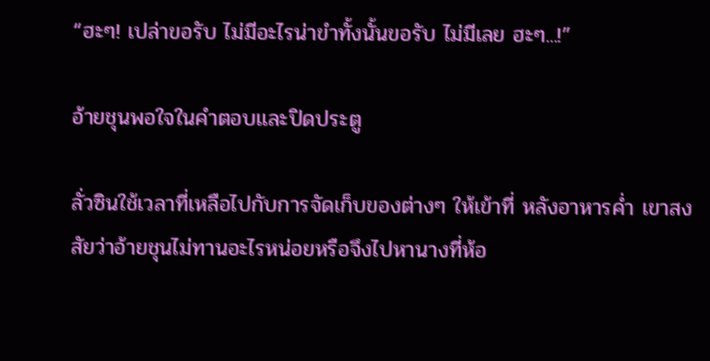“ฮะๆ! เปล่าขอรับ ไม่มีอะไรน่าขำทั้งนั้นขอรับ ไม่มีเลย ฮะๆ...!”

อ้ายชุนพอใจในคำตอบและปิดประตู

ลั่วซินใช้เวลาที่เหลือไปกับการจัดเก็บของต่างๆ ให้เข้าที่ หลังอาหารค่ำ เขาสงสัยว่าอ้ายชุนไม่ทานอะไรหน่อยหรือจึงไปหานางที่ห้อ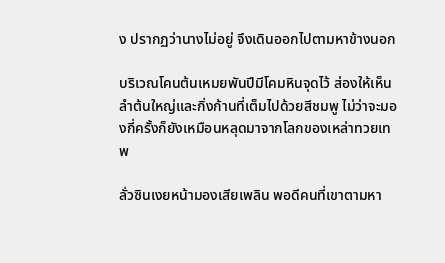ง ปรากฏว่านางไม่อยู่ จึงเดินออกไปตามหาข้างนอก

บริเวณโคนต้นเหมยพันปีมีโคมหินจุดไว้ ส่องให้เห็นลำต้นใหญ่และกิ่งก้านที่เต็มไปด้วยสีชมพู ไม่ว่าจะมองกี่ครั้งก็ยังเหมือนหลุดมาจากโลกของเหล่าทวยเทพ

ลั่วซินเงยหน้ามองเสียเพลิน พอดีคนที่เขาตามหา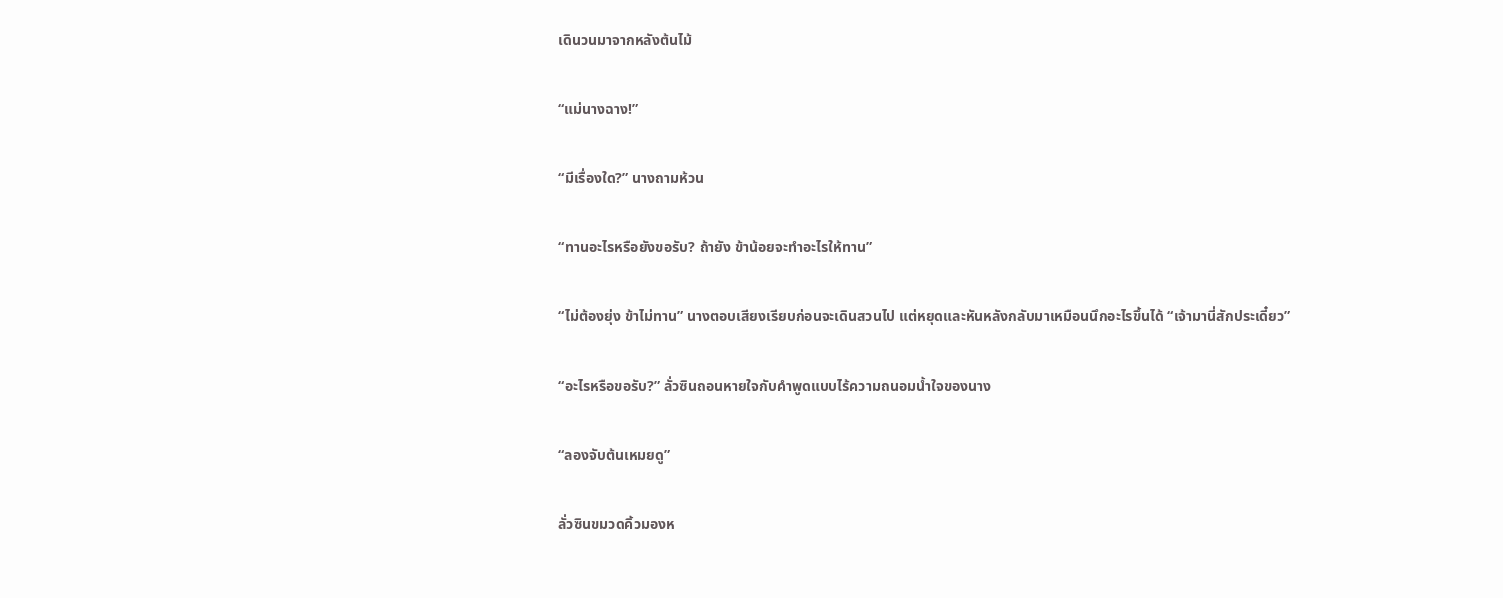เดินวนมาจากหลังต้นไม้

“แม่นางฉาง!”

“มีเรื่องใด?” นางถามห้วน

“ทานอะไรหรือยังขอรับ? ถ้ายัง ข้าน้อยจะทำอะไรให้ทาน”

“ไม่ต้องยุ่ง ข้าไม่ทาน” นางตอบเสียงเรียบก่อนจะเดินสวนไป แต่หยุดและหันหลังกลับมาเหมือนนึกอะไรขึ้นได้ “เจ้ามานี่สักประเดี๋ยว”

“อะไรหรือขอรับ?” ลั่วซินถอนหายใจกับคำพูดแบบไร้ความถนอมน้ำใจของนาง

“ลองจับต้นเหมยดู”

ลั่วซินขมวดคิ้วมองห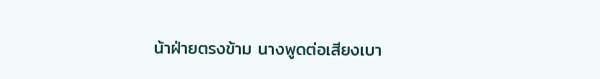น้าฝ่ายตรงข้าม นางพูดต่อเสียงเบา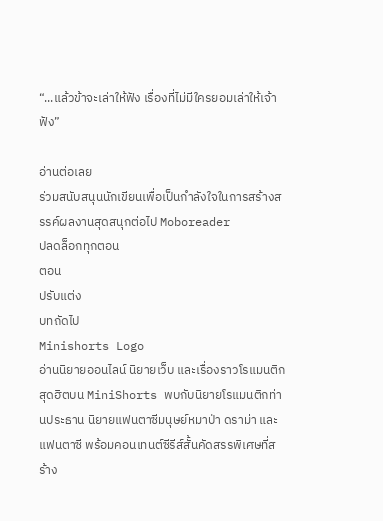“...แล้วข้าจะเล่าให้ฟัง เรื่องที่ไม่มีใครยอมเล่าให้เจ้าฟัง”

อ่านต่อเลย
ร่วมสนับสนุนนักเขียนเพื่อเป็นกำลังใจในการสร้างสรรค์ผลงานสุดสนุกต่อไป Moboreader
ปลดล็อกทุกตอน
ตอน
ปรับแต่ง
บทถัดไป
Minishorts Logo
อ่านนิยายออนไลน์ นิยายเว็บ และเรื่องราวโรแมนติกสุดฮิตบน MiniShorts พบกับนิยายโรแมนติกท่านประธาน นิยายแฟนตาซีมนุษย์หมาป่า ดราม่า และแฟนตาซี พร้อมคอนเทนต์ซีรีส์สั้นคัดสรรพิเศษที่สร้าง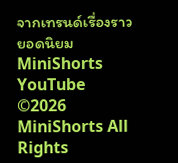จากเทรนด์เรื่องราวยอดนิยม
MiniShorts YouTube
©2026 MiniShorts All Rights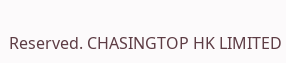Reserved. CHASINGTOP HK LIMITED